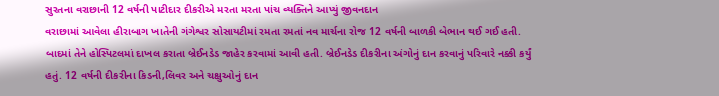સુરતના વરાછાની 12 વર્ષની પાટીદાર દીકરીએ મરતા મરતા પાંચ વ્યક્તિને આપ્યું જીવનદાન
વરાછામાં આવેલા હીરાબાગ ખાતેની ગંગેશ્વર સોસાયટીમાં રમતા રમતાં નવ માર્ચના રોજ 12 વર્ષની બાળકી બેભાન થઈ ગઈ હતી. બાદમાં તેને હોસ્પિટલમાં દાખલ કરાતા બ્રેઈનડેડ જાહેર કરવામાં આવી હતી. બ્રેઈનડેડ દીકરીના અંગોનું દાન કરવાનું પરિવારે નક્કી કર્યું હતું. 12 વર્ષની દીકરીના કિડની,લિવર અને ચક્ષુઓનું દાન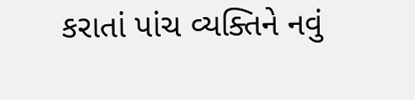કરાતાં પાંચ વ્યક્તિને નવું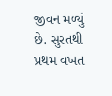જીવન મળ્યું છે. સુરતથી પ્રથમ વખત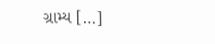ગ્રામ્ય […]